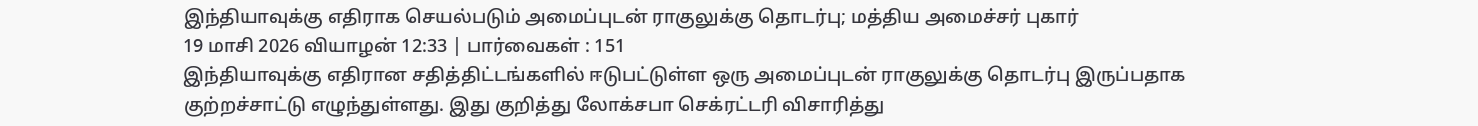இந்தியாவுக்கு எதிராக செயல்படும் அமைப்புடன் ராகுலுக்கு தொடர்பு; மத்திய அமைச்சர் புகார்
19 மாசி 2026 வியாழன் 12:33 | பார்வைகள் : 151
இந்தியாவுக்கு எதிரான சதித்திட்டங்களில் ஈடுபட்டுள்ள ஒரு அமைப்புடன் ராகுலுக்கு தொடர்பு இருப்பதாக குற்றச்சாட்டு எழுந்துள்ளது. இது குறித்து லோக்சபா செக்ரட்டரி விசாரித்து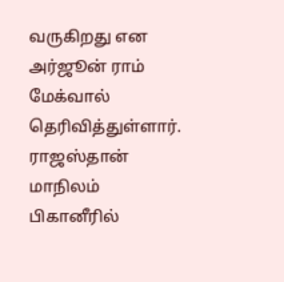வருகிறது என அர்ஜூன் ராம் மேக்வால் தெரிவித்துள்ளார்.
ராஜஸ்தான் மாநிலம் பிகானீரில்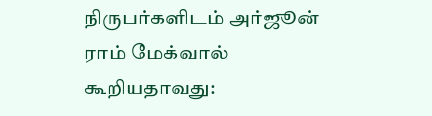நிருபர்களிடம் அர்ஜூன் ராம் மேக்வால் கூறியதாவது: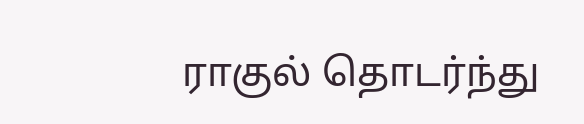ராகுல் தொடர்ந்து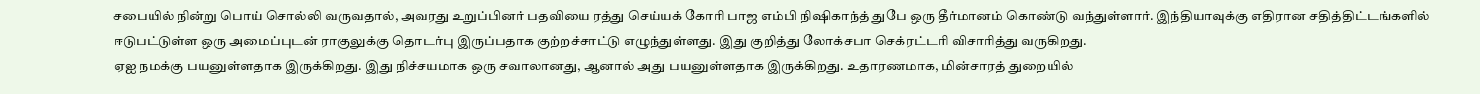சபையில் நின்று பொய் சொல்லி வருவதால், அவரது உறுப்பினர் பதவியை ரத்து செய்யக் கோரி பாஜ எம்பி நிஷிகாந்த் துபே ஒரு தீர்மானம் கொண்டு வந்துள்ளார். இந்தியாவுக்கு எதிரான சதித்திட்டங்களில் ஈடுபட்டுள்ள ஒரு அமைப்புடன் ராகுலுக்கு தொடர்பு இருப்பதாக குற்றச்சாட்டு எழுந்துள்ளது. இது குறித்து லோக்சபா செக்ரட்டரி விசாரித்து வருகிறது.
ஏஐ நமக்கு பயனுள்ளதாக இருக்கிறது. இது நிச்சயமாக ஒரு சவாலானது, ஆனால் அது பயனுள்ளதாக இருக்கிறது. உதாரணமாக, மின்சாரத் துறையில்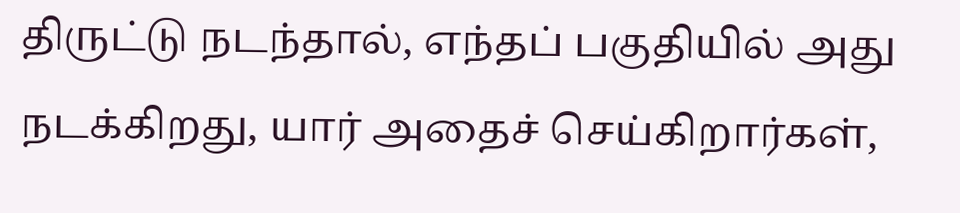திருட்டு நடந்தால், எந்தப் பகுதியில் அது நடக்கிறது, யார் அதைச் செய்கிறார்கள்,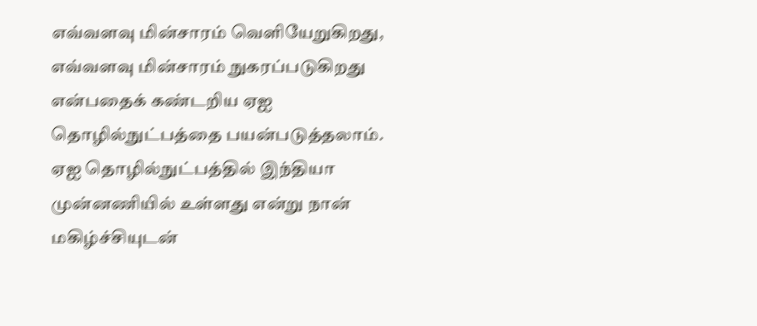எவ்வளவு மின்சாரம் வெளியேறுகிறது, எவ்வளவு மின்சாரம் நுகரப்படுகிறது என்பதைக் கண்டறிய ஏஐ தொழில்நுட்பத்தை பயன்படுத்தலாம். ஏஐ தொழில்நுட்பத்தில் இந்தியா முன்னணியில் உள்ளது என்று நான் மகிழ்ச்சியுடன்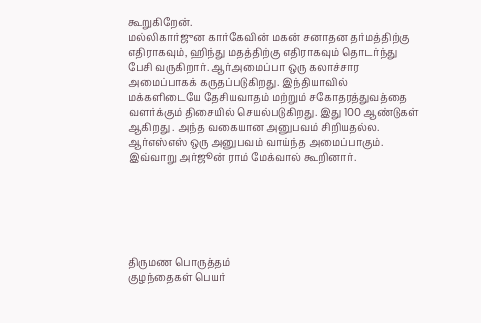கூறுகிறேன்.
மல்லிகார்ஜுன கார்கேவின் மகன் சனாதன தர்மத்திற்கு எதிராகவும், ஹிந்து மதத்திற்கு எதிராகவும் தொடர்ந்து பேசி வருகிறார். ஆர்அமைப்பா ஒரு கலாச்சார அமைப்பாகக் கருதப்படுகிறது. இந்தியாவில் மக்களிடையே தேசியவாதம் மற்றும் சகோதரத்துவத்தை வளர்க்கும் திசையில் செயல்படுகிறது. இது 100 ஆண்டுகள் ஆகிறது . அந்த வகையான அனுபவம் சிறியதல்ல. ஆர்எஸ்எஸ் ஒரு அனுபவம் வாய்ந்த அமைப்பாகும். இவ்வாறு அர்ஜூன் ராம் மேக்வால் கூறினார்.






திருமண பொருத்தம்
குழந்தைகள் பெயர்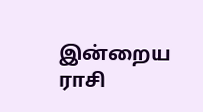இன்றைய ராசி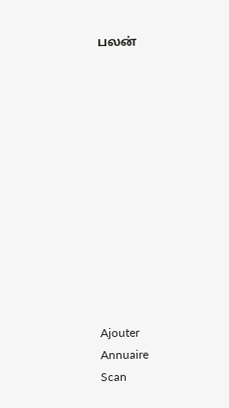பலன்












Ajouter
Annuaire
Scan